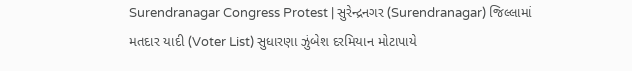Surendranagar Congress Protest | સુરેન્દ્રનગર (Surendranagar) જિલ્લામાં મતદાર યાદી (Voter List) સુધારણા ઝુંબેશ દરમિયાન મોટાપાયે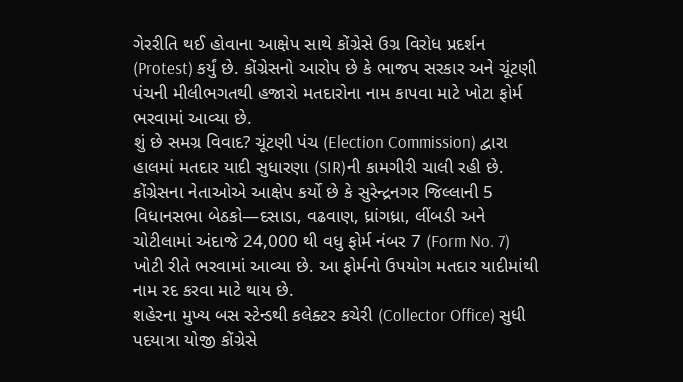ગેરરીતિ થઈ હોવાના આક્ષેપ સાથે કોંગ્રેસે ઉગ્ર વિરોધ પ્રદર્શન (Protest) કર્યું છે. કોંગ્રેસનો આરોપ છે કે ભાજપ સરકાર અને ચૂંટણી પંચની મીલીભગતથી હજારો મતદારોના નામ કાપવા માટે ખોટા ફોર્મ ભરવામાં આવ્યા છે.
શું છે સમગ્ર વિવાદ? ચૂંટણી પંચ (Election Commission) દ્વારા હાલમાં મતદાર યાદી સુધારણા (SIR)ની કામગીરી ચાલી રહી છે. કોંગ્રેસના નેતાઓએ આક્ષેપ કર્યો છે કે સુરેન્દ્રનગર જિલ્લાની 5 વિધાનસભા બેઠકો—દસાડા, વઢવાણ, ધ્રાંગધ્રા, લીંબડી અને ચોટીલામાં અંદાજે 24,000 થી વધુ ફોર્મ નંબર 7 (Form No. 7) ખોટી રીતે ભરવામાં આવ્યા છે. આ ફોર્મનો ઉપયોગ મતદાર યાદીમાંથી નામ રદ કરવા માટે થાય છે.
શહેરના મુખ્ય બસ સ્ટેન્ડથી કલેક્ટર કચેરી (Collector Office) સુધી પદયાત્રા યોજી કોંગ્રેસે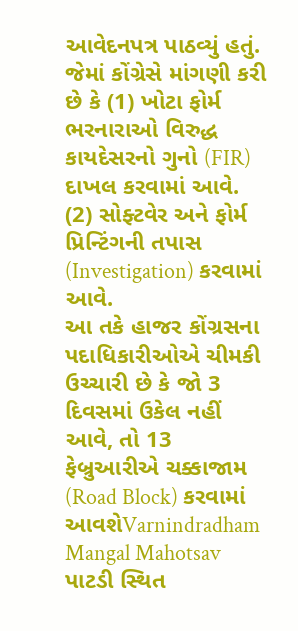આવેદનપત્ર પાઠવ્યું હતું. જેમાં કોંગ્રેસે માંગણી કરી છે કે (1) ખોટા ફોર્મ ભરનારાઓ વિરુદ્ધ કાયદેસરનો ગુનો (FIR) દાખલ કરવામાં આવે. (2) સોફ્ટવેર અને ફોર્મ પ્રિન્ટિંગની તપાસ (Investigation) કરવામાં આવે.
આ તકે હાજર કોંગ્રસના પદાધિકારીઓએ ચીમકી ઉચ્ચારી છે કે જો 3 દિવસમાં ઉકેલ નહીં આવે, તો 13 ફેબ્રુઆરીએ ચક્કાજામ (Road Block) કરવામાં આવશેVarnindradham Mangal Mahotsav પાટડી સ્થિત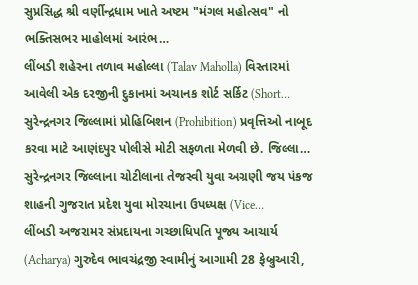સુપ્રસિદ્ધ શ્રી વર્ણીન્દ્રધામ ખાતે અષ્ટમ "મંગલ મહોત્સવ" નો ભક્તિસભર માહોલમાં આરંભ…
લીંબડી શહેરના તળાવ મહોલ્લા (Talav Maholla) વિસ્તારમાં આવેલી એક દરજીની દુકાનમાં અચાનક શોર્ટ સર્કિટ (Short…
સુરેન્દ્રનગર જિલ્લામાં પ્રોહિબિશન (Prohibition) પ્રવૃત્તિઓ નાબૂદ કરવા માટે આણંદપુર પોલીસે મોટી સફળતા મેળવી છે. જિલ્લા…
સુરેન્દ્રનગર જિલ્લાના ચોટીલાના તેજસ્વી યુવા અગ્રણી જય પંકજ શાહની ગુજરાત પ્રદેશ યુવા મોરચાના ઉપધ્યક્ષ (Vice…
લીંબડી અજરામર સંપ્રદાયના ગચ્છાધિપતિ પૂજ્ય આચાર્ય (Acharya) ગુરુદેવ ભાવચંદ્રજી સ્વામીનું આગામી 28 ફેબ્રુઆરી,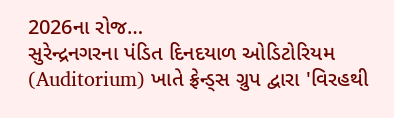2026ના રોજ…
સુરેન્દ્રનગરના પંડિત દિનદયાળ ઓડિટોરિયમ (Auditorium) ખાતે ફ્રેન્ડ્સ ગ્રુપ દ્વારા 'વિરહથી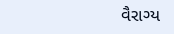વૈરાગ્ય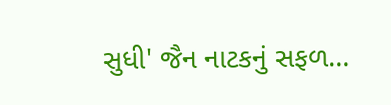સુધી' જૈન નાટકનું સફળ…